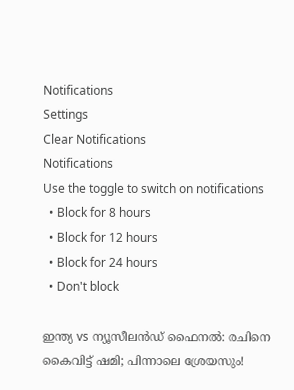Notifications
Settings
Clear Notifications
Notifications
Use the toggle to switch on notifications
  • Block for 8 hours
  • Block for 12 hours
  • Block for 24 hours
  • Don't block

ഇന്ത്യ vs ന്യൂസീലന്‍ഡ് ഫൈനല്‍: രചിനെ കൈവിട്ട് ഷമി; പിന്നാലെ ശ്രേയസും!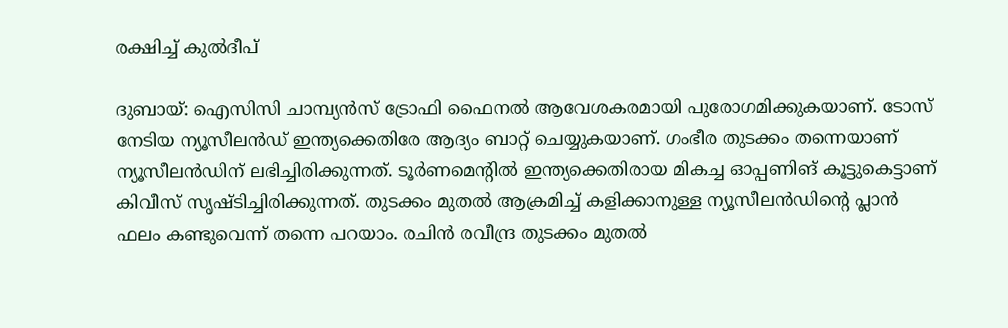രക്ഷിച്ച് കുല്‍ദീപ്

ദുബായ്: ഐസിസി ചാമ്പ്യന്‍സ് ട്രോഫി ഫൈനല്‍ ആവേശകരമായി പുരോഗമിക്കുകയാണ്. ടോസ് നേടിയ ന്യൂസീലന്‍ഡ് ഇന്ത്യക്കെതിരേ ആദ്യം ബാറ്റ് ചെയ്യുകയാണ്. ഗംഭീര തുടക്കം തന്നെയാണ് ന്യൂസീലന്‍ഡിന് ലഭിച്ചിരിക്കുന്നത്. ടൂര്‍ണമെന്റില്‍ ഇന്ത്യക്കെതിരായ മികച്ച ഓപ്പണിങ് കൂട്ടുകെട്ടാണ് കിവീസ് സൃഷ്ടിച്ചിരിക്കുന്നത്. തുടക്കം മുതല്‍ ആക്രമിച്ച് കളിക്കാനുള്ള ന്യൂസീലന്‍ഡിന്റെ പ്ലാന്‍ ഫലം കണ്ടുവെന്ന് തന്നെ പറയാം. രചിന്‍ രവീന്ദ്ര തുടക്കം മുതല്‍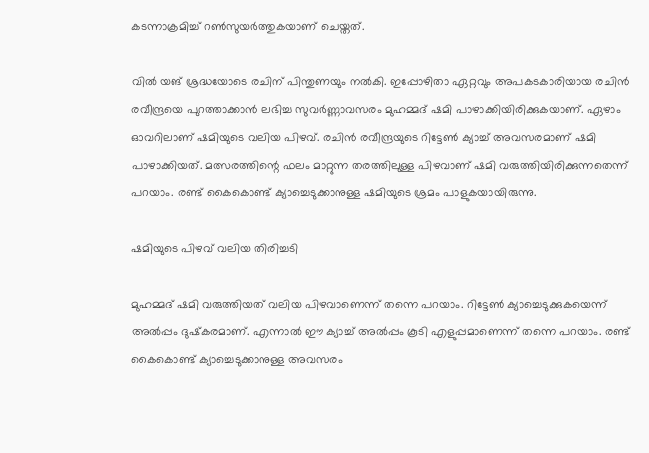കടന്നാക്രമിച്ച് റണ്‍സുയര്‍ത്തുകയാണ് ചെയ്തത്.

വില്‍ യങ് ശ്രദ്ധയോടെ രചിന് പിന്തുണയും നല്‍കി. ഇപ്പോഴിതാ ഏറ്റവും അപകടകാരിയായ രചിന്‍ രവീന്ദ്രയെ പുറത്താക്കാന്‍ ലഭിച്ച സുവര്‍ണ്ണാവസരം മുഹമ്മദ് ഷമി പാഴാക്കിയിരിക്കുകയാണ്. ഏഴാം ഓവറിലാണ് ഷമിയുടെ വലിയ പിഴവ്. രചിന്‍ രവീന്ദ്രയുടെ റിട്ടേണ്‍ ക്യാച്ച് അവസരമാണ് ഷമി പാഴാക്കിയത്. മത്സരത്തിന്റെ ഫലം മാറ്റുന്ന തരത്തിലുള്ള പിഴവാണ് ഷമി വരുത്തിയിരിക്കുന്നതെന്ന് പറയാം. രണ്ട് കൈകൊണ്ട് ക്യാച്ചെടുക്കാനുള്ള ഷമിയുടെ ശ്രമം പാളുകയായിരുന്നു.

ഷമിയുടെ പിഴവ് വലിയ തിരിച്ചടി

മുഹമ്മദ് ഷമി വരുത്തിയത് വലിയ പിഴവാണെന്ന് തന്നെ പറയാം. റിട്ടേണ്‍ ക്യാച്ചെടുക്കുകയെന്ന് അല്‍പ്പം ദുഷ്‌കരമാണ്. എന്നാല്‍ ഈ ക്യാച്ച് അല്‍പ്പം കൂടി എളുപ്പമാണെന്ന് തന്നെ പറയാം. രണ്ട് കൈകൊണ്ട് ക്യാച്ചെടുക്കാനുള്ള അവസരം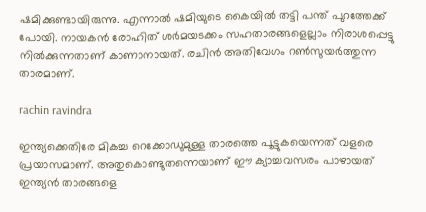ഷമിക്കുണ്ടായിരുന്നു. എന്നാല്‍ ഷമിയുടെ കൈയില്‍ തട്ടി പന്ത് പുറത്തേക്ക് പോയി. നായകന്‍ രോഹിത് ശര്‍മയടക്കം സഹതാരങ്ങളെല്ലാം നിരാശപ്പെട്ടു നില്‍ക്കുന്നതാണ് കാണാനായത്. രചിന്‍ അതിവേഗം റണ്‍സുയര്‍ത്തുന്ന താരമാണ്.

rachin ravindra

ഇന്ത്യക്കെതിരേ മികച്ച റെക്കോഡുമുള്ള താരത്തെ പൂട്ടുകയെന്നത് വളരെ പ്രയാസമാണ്. അതുകൊണ്ടുതന്നെയാണ് ഈ ക്യാച്ചവസരം പാഴായത് ഇന്ത്യന്‍ താരങ്ങളെ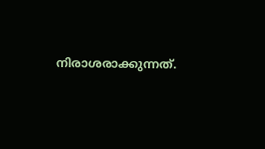നിരാശരാക്കുന്നത്.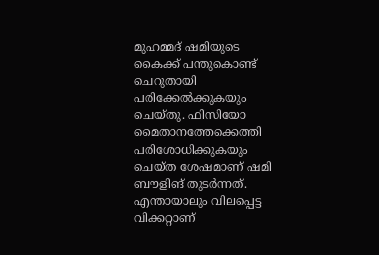മുഹമ്മദ് ഷമിയുടെ കൈക്ക് പന്തുകൊണ്ട് ചെറുതായി പരിക്കേല്‍ക്കുകയും ചെയ്തു. ഫിസിയോ മൈതാനത്തേക്കെത്തി പരിശോധിക്കുകയും ചെയ്ത ശേഷമാണ് ഷമി ബൗളിങ് തുടര്‍ന്നത്. എന്തായാലും വിലപ്പെട്ട വിക്കറ്റാണ്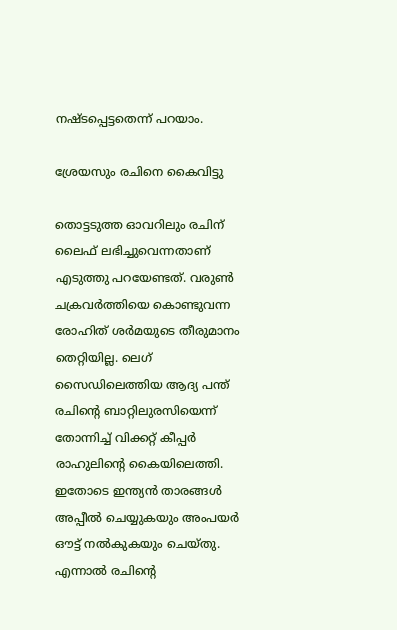നഷ്ടപ്പെട്ടതെന്ന് പറയാം.

ശ്രേയസും രചിനെ കൈവിട്ടു

തൊട്ടടുത്ത ഓവറിലും രചിന് ലൈഫ് ലഭിച്ചുവെന്നതാണ് എടുത്തു പറയേണ്ടത്. വരുണ്‍ ചക്രവര്‍ത്തിയെ കൊണ്ടുവന്ന രോഹിത് ശര്‍മയുടെ തീരുമാനം തെറ്റിയില്ല. ലെഗ് സൈഡിലെത്തിയ ആദ്യ പന്ത് രചിന്റെ ബാറ്റിലുരസിയെന്ന് തോന്നിച്ച് വിക്കറ്റ് കീപ്പര്‍ രാഹുലിന്റെ കൈയിലെത്തി. ഇതോടെ ഇന്ത്യന്‍ താരങ്ങള്‍ അപ്പീല്‍ ചെയ്യുകയും അംപയര്‍ ഔട്ട് നല്‍കുകയും ചെയ്തു. എന്നാല്‍ രചിന്റെ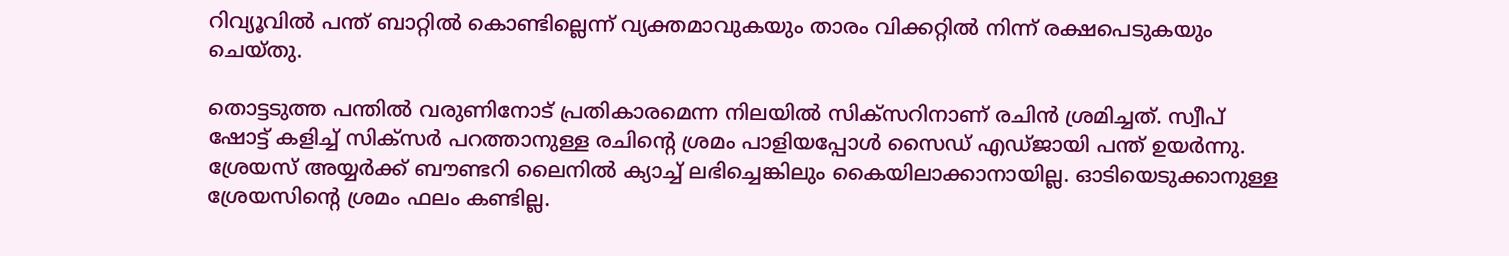റിവ്യൂവില്‍ പന്ത് ബാറ്റില്‍ കൊണ്ടില്ലെന്ന് വ്യക്തമാവുകയും താരം വിക്കറ്റില്‍ നിന്ന് രക്ഷപെടുകയും ചെയ്തു.

തൊട്ടടുത്ത പന്തില്‍ വരുണിനോട് പ്രതികാരമെന്ന നിലയില്‍ സിക്‌സറിനാണ് രചിന്‍ ശ്രമിച്ചത്. സ്വീപ് ഷോട്ട് കളിച്ച് സിക്‌സര്‍ പറത്താനുള്ള രചിന്റെ ശ്രമം പാളിയപ്പോള്‍ സൈഡ് എഡ്ജായി പന്ത് ഉയര്‍ന്നു. ശ്രേയസ് അയ്യര്‍ക്ക് ബൗണ്ടറി ലൈനില്‍ ക്യാച്ച് ലഭിച്ചെങ്കിലും കൈയിലാക്കാനായില്ല. ഓടിയെടുക്കാനുള്ള ശ്രേയസിന്റെ ശ്രമം ഫലം കണ്ടില്ല.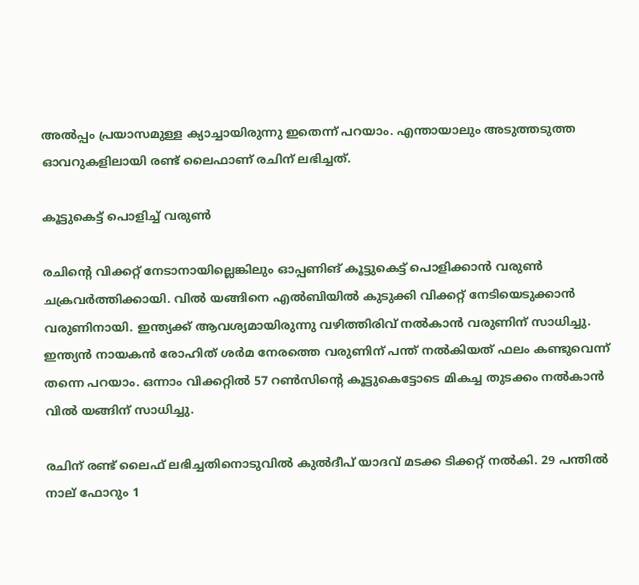അല്‍പ്പം പ്രയാസമുള്ള ക്യാച്ചായിരുന്നു ഇതെന്ന് പറയാം. എന്തായാലും അടുത്തടുത്ത ഓവറുകളിലായി രണ്ട് ലൈഫാണ് രചിന് ലഭിച്ചത്.

കൂട്ടുകെട്ട് പൊളിച്ച് വരുണ്‍

രചിന്റെ വിക്കറ്റ് നേടാനായില്ലെങ്കിലും ഓപ്പണിങ് കൂട്ടുകെട്ട് പൊളിക്കാന്‍ വരുണ്‍ ചക്രവര്‍ത്തിക്കായി. വില്‍ യങ്ങിനെ എല്‍ബിയില്‍ കുടുക്കി വിക്കറ്റ് നേടിയെടുക്കാന്‍ വരുണിനായി. ഇന്ത്യക്ക് ആവശ്യമായിരുന്നു വഴിത്തിരിവ് നല്‍കാന്‍ വരുണിന് സാധിച്ചു. ഇന്ത്യന്‍ നായകന്‍ രോഹിത് ശര്‍മ നേരത്തെ വരുണിന് പന്ത് നല്‍കിയത് ഫലം കണ്ടുവെന്ന് തന്നെ പറയാം. ഒന്നാം വിക്കറ്റില്‍ 57 റണ്‍സിന്റെ കൂട്ടുകെട്ടോടെ മികച്ച തുടക്കം നല്‍കാന്‍ വില്‍ യങ്ങിന് സാധിച്ചു.

രചിന് രണ്ട് ലൈഫ് ലഭിച്ചതിനൊടുവില്‍ കുല്‍ദീപ് യാദവ് മടക്ക ടിക്കറ്റ് നല്‍കി. 29 പന്തില്‍ നാല് ഫോറും 1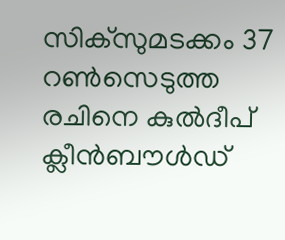സിക്‌സുമടക്കം 37 റണ്‍സെടുത്ത രചിനെ കുല്‍ദീപ് ക്ലീന്‍ബൗള്‍ഡ്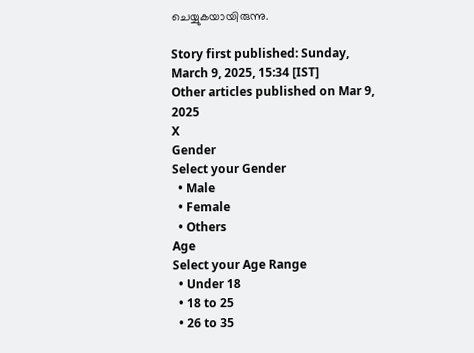ചെയ്യുകയായിരുന്നു.

Story first published: Sunday, March 9, 2025, 15:34 [IST]
Other articles published on Mar 9, 2025
X
Gender
Select your Gender
  • Male
  • Female
  • Others
Age
Select your Age Range
  • Under 18
  • 18 to 25
  • 26 to 35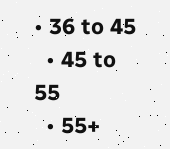• 36 to 45
  • 45 to 55
  • 55+